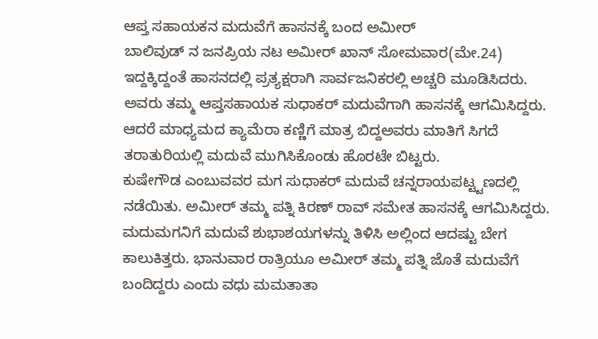ಆಪ್ತ ಸಹಾಯಕನ ಮದುವೆಗೆ ಹಾಸನಕ್ಕೆ ಬಂದ ಅಮೀರ್
ಬಾಲಿವುಡ್ ನ ಜನಪ್ರಿಯ ನಟ ಅಮೀರ್ ಖಾನ್ ಸೋಮವಾರ(ಮೇ.24) ಇದ್ದಕ್ಕಿದ್ದಂತೆ ಹಾಸನದಲ್ಲಿ ಪ್ರತ್ಯಕ್ಷರಾಗಿ ಸಾರ್ವಜನಿಕರಲ್ಲಿ ಅಚ್ಚರಿ ಮೂಡಿಸಿದರು. ಅವರು ತಮ್ಮ ಆಪ್ತಸಹಾಯಕ ಸುಧಾಕರ್ ಮದುವೆಗಾಗಿ ಹಾಸನಕ್ಕೆ ಆಗಮಿಸಿದ್ದರು. ಆದರೆ ಮಾಧ್ಯಮದ ಕ್ಯಾಮೆರಾ ಕಣ್ಣಿಗೆ ಮಾತ್ರ ಬಿದ್ದಅವರು ಮಾತಿಗೆ ಸಿಗದೆ ತರಾತುರಿಯಲ್ಲಿ ಮದುವೆ ಮುಗಿಸಿಕೊಂಡು ಹೊರಟೇ ಬಿಟ್ಟರು.
ಕುಷೇಗೌಡ ಎಂಬುವವರ ಮಗ ಸುಧಾಕರ್ ಮದುವೆ ಚನ್ನರಾಯಪಟ್ಟ್ಟಣದಲ್ಲಿ ನಡೆಯಿತು. ಅಮೀರ್ ತಮ್ಮ ಪತ್ನಿ ಕಿರಣ್ ರಾವ್ ಸಮೇತ ಹಾಸನಕ್ಕೆ ಆಗಮಿಸಿದ್ದರು. ಮದುಮಗನಿಗೆ ಮದುವೆ ಶುಭಾಶಯಗಳನ್ನು ತಿಳಿಸಿ ಅಲ್ಲಿಂದ ಆದಷ್ಟು ಬೇಗ ಕಾಲುಕಿತ್ತರು. ಭಾನುವಾರ ರಾತ್ರಿಯೂ ಅಮೀರ್ ತಮ್ಮ ಪತ್ನಿ ಜೊತೆ ಮದುವೆಗೆ ಬಂದಿದ್ದರು ಎಂದು ವಧು ಮಮತಾತಾ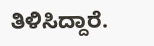ತಿಳಿಸಿದ್ದಾರೆ.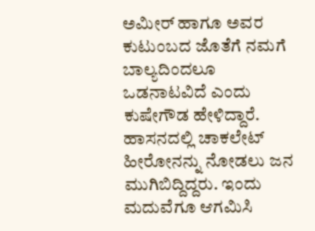ಅಮೀರ್ ಹಾಗೂ ಅವರ ಕುಟುಂಬದ ಜೊತೆಗೆ ನಮಗೆ ಬಾಲ್ಯದಿಂದಲೂ ಒಡನಾಟವಿದೆ ಎಂದು ಕುಷೇಗೌಡ ಹೇಳಿದ್ದಾರೆ. ಹಾಸನದಲ್ಲಿ ಚಾಕಲೇಟ್ ಹೀರೋನನ್ನು ನೋಡಲು ಜನ ಮುಗಿಬಿದ್ದಿದ್ದರು. ಇಂದು ಮದುವೆಗೂ ಆಗಮಿಸಿ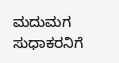ಮದುಮಗ ಸುಧಾಕರನಿಗೆ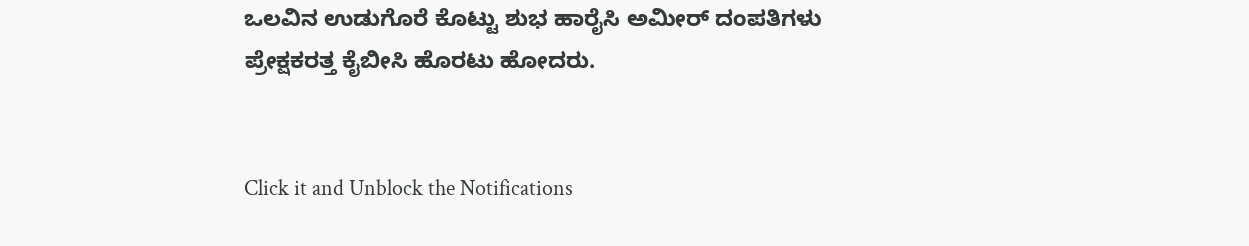ಒಲವಿನ ಉಡುಗೊರೆ ಕೊಟ್ಟು ಶುಭ ಹಾರೈಸಿ ಅಮೀರ್ ದಂಪತಿಗಳು ಪ್ರೇಕ್ಷಕರತ್ತ ಕೈಬೀಸಿ ಹೊರಟು ಹೋದರು.


Click it and Unblock the Notifications